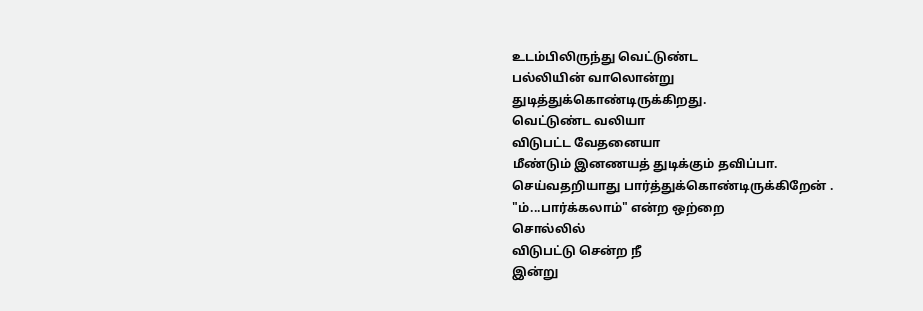உடம்பிலிருந்து வெட்டுண்ட
பல்லியின் வாலொன்று
துடித்துக்கொண்டிருக்கிறது.
வெட்டுண்ட வலியா
விடுபட்ட வேதனையா
மீண்டும் இனணயத் துடிக்கும் தவிப்பா.
செய்வதறியாது பார்த்துக்கொண்டிருக்கிறேன் .
"ம்...பார்க்கலாம்" என்ற ஒற்றை
சொல்லில்
விடுபட்டு சென்ற நீ
இன்று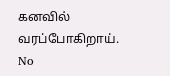கனவில் வரப்போகிறாய்.
No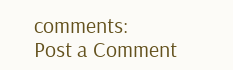comments:
Post a Comment